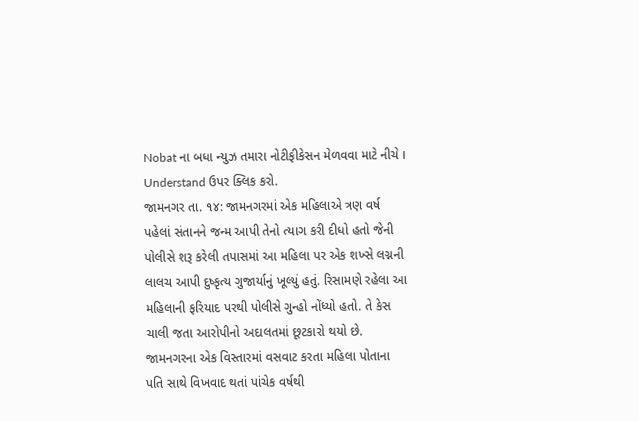Nobat ના બધા ન્યુઝ તમારા નોટીફીકેસન મેળવવા માટે નીચે I Understand ઉપર ક્લિક કરો.
જામનગર તા. ૧૪: જામનગરમાં એક મહિલાએ ત્રણ વર્ષ પહેલાં સંતાનને જન્મ આપી તેનો ત્યાગ કરી દીધો હતો જેની પોલીસે શરૂ કરેલી તપાસમાં આ મહિલા પર એક શખ્સે લગ્નની લાલચ આપી દુષ્કૃત્ય ગુજાર્યાનું ખૂલ્યું હતું. રિસામણે રહેલા આ મહિલાની ફરિયાદ પરથી પોલીસે ગુન્હો નોંધ્યો હતો. તે કેસ ચાલી જતા આરોપીનો અદાલતમાં છૂટકારો થયો છે.
જામનગરના એક વિસ્તારમાં વસવાટ કરતા મહિલા પોતાના પતિ સાથે વિખવાદ થતાં પાંચેક વર્ષથી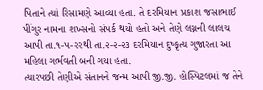પિતાને ત્યાં રિસામણે આવ્યા હતા. તે દરમિયાન પ્રકાશ જસાભાઈ પીંગુર નામના શખ્સનો સંપર્ક થયો હતો અને તેણે લગ્નની લાલચ આપી તા.૧-પ-રરથી તા.૨-૨-૨૩ દરમિયાન દુષ્કૃત્ય ગુજારતા આ મહિલા ગર્ભવતી બની ગયા હતા.
ત્યારપછી તેણીએ સંતાનને જન્મ આપી જી.જી. હોસ્પિટલમાં જ તેને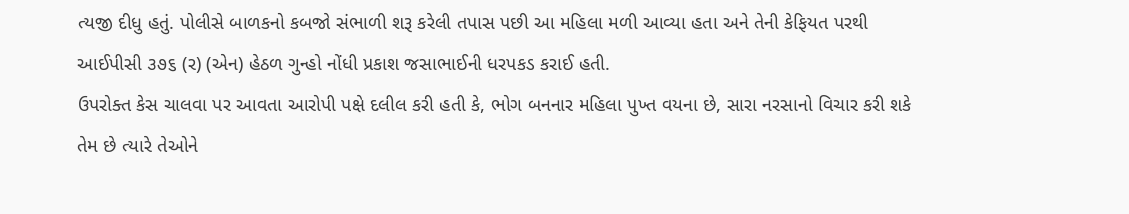ત્યજી દીધુ હતું. પોલીસે બાળકનો કબજો સંભાળી શરૂ કરેલી તપાસ પછી આ મહિલા મળી આવ્યા હતા અને તેની કેફિયત પરથી આઈપીસી ૩૭૬ (ર) (એન) હેઠળ ગુન્હો નોંધી પ્રકાશ જસાભાઈની ધરપકડ કરાઈ હતી.
ઉપરોક્ત કેસ ચાલવા પર આવતા આરોપી પક્ષે દલીલ કરી હતી કે, ભોગ બનનાર મહિલા પુખ્ત વયના છે, સારા નરસાનો વિચાર કરી શકે તેમ છે ત્યારે તેઓને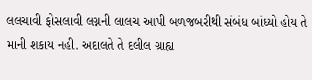લલચાવી ફોસલાવી લગ્નની લાલચ આપી બળજબરીથી સંબંધ બાંધ્યો હોય તે માની શકાય નહી. અદાલતે તે દલીલ ગ્રાહ્ય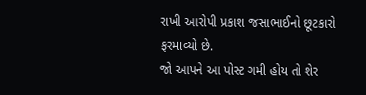રાખી આરોપી પ્રકાશ જસાભાઈનો છૂટકારો ફરમાવ્યો છે.
જો આપને આ પોસ્ટ ગમી હોય તો શેર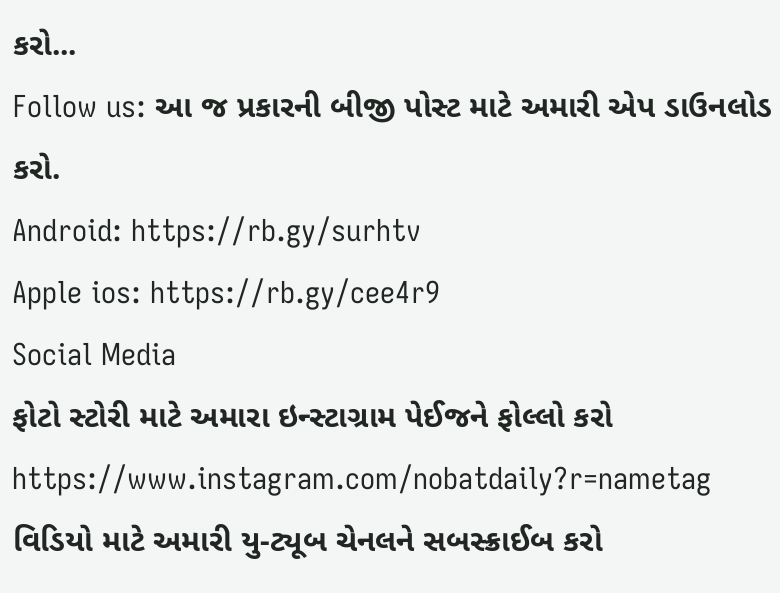કરો...
Follow us: આ જ પ્રકારની બીજી પોસ્ટ માટે અમારી એપ ડાઉનલોડ કરો.
Android: https://rb.gy/surhtv
Apple ios: https://rb.gy/cee4r9
Social Media
ફોટો સ્ટોરી માટે અમારા ઇન્સ્ટાગ્રામ પેઈજને ફોલ્લો કરો
https://www.instagram.com/nobatdaily?r=nametag
વિડિયો માટે અમારી યુ-ટ્યૂબ ચેનલને સબસ્ક્રાઈબ કરો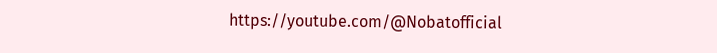https://youtube.com/@Nobatofficial